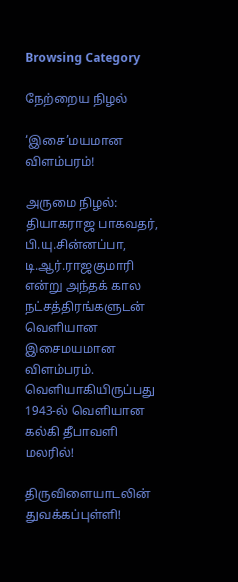Browsing Category

நேற்றைய நிழல்

‘இசை’மயமான விளம்பரம்!

அருமை நிழல்: தியாகராஜ பாகவதர், பி.யு.சின்னப்பா, டி.ஆர்.ராஜகுமாரி என்று அந்தக் கால நட்சத்திரங்களுடன் வெளியான இசைமயமான விளம்பரம். வெளியாகியிருப்பது 1943-ல் வெளியான கல்கி தீபாவளி மலரில்!

திருவிளையாடலின் துவக்கப்புள்ளி!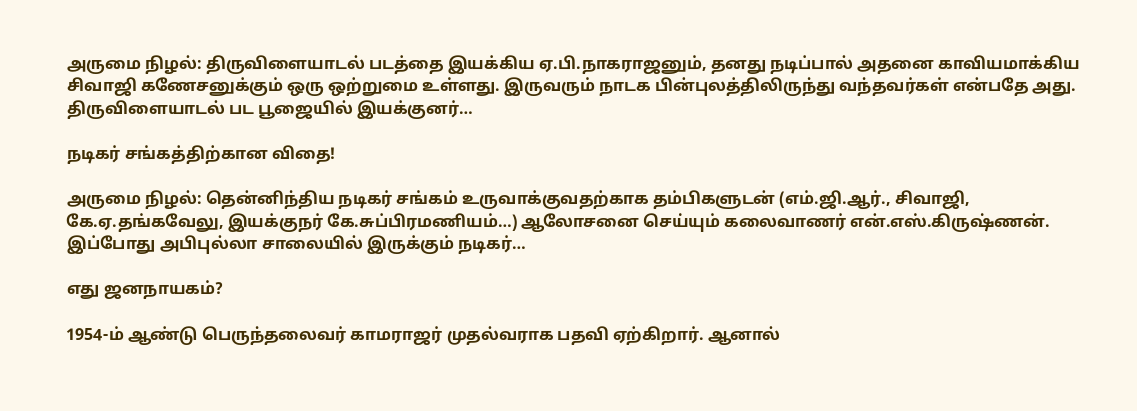அருமை நிழல்: திருவிளையாடல் படத்தை இயக்கிய ஏ.பி.நாகராஜனும், தனது நடிப்பால் அதனை காவியமாக்கிய சிவாஜி கணேசனுக்கும் ஒரு ஒற்றுமை உள்ளது. இருவரும் நாடக பின்புலத்திலிருந்து வந்தவர்கள் என்பதே அது. திருவிளையாடல் பட பூஜையில் இயக்குனர்…

நடிகர் சங்கத்திற்கான விதை!

அருமை நிழல்: தென்னிந்திய நடிகர் சங்கம் உருவாக்குவதற்காக தம்பிகளுடன் (எம்.ஜி.ஆர்., சிவாஜி, கே.ஏ.தங்கவேலு, இயக்குநர் கே.சுப்பிரமணியம்…) ஆலோசனை செய்யும் கலைவாணர் என்.எஸ்.கிருஷ்ணன். இப்போது அபிபுல்லா சாலையில் இருக்கும் நடிகர்…

எது ஜனநாயகம்?

1954-ம் ஆண்டு பெருந்தலைவர் காமராஜர் முதல்வராக பதவி ஏற்கிறார். ஆனால்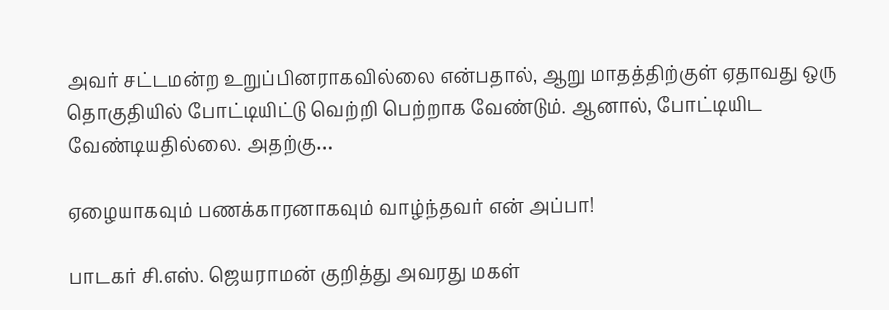அவர் சட்டமன்ற உறுப்பினராகவில்லை என்பதால், ஆறு மாதத்திற்குள் ஏதாவது ஒரு தொகுதியில் போட்டியிட்டு வெற்றி பெற்றாக வேண்டும். ஆனால், போட்டியிட வேண்டியதில்லை. அதற்கு…

ஏழையாகவும் பணக்காரனாகவும் வாழ்ந்தவர் என் அப்பா!

பாடகர் சி.எஸ். ஜெயராமன் குறித்து அவரது மகள்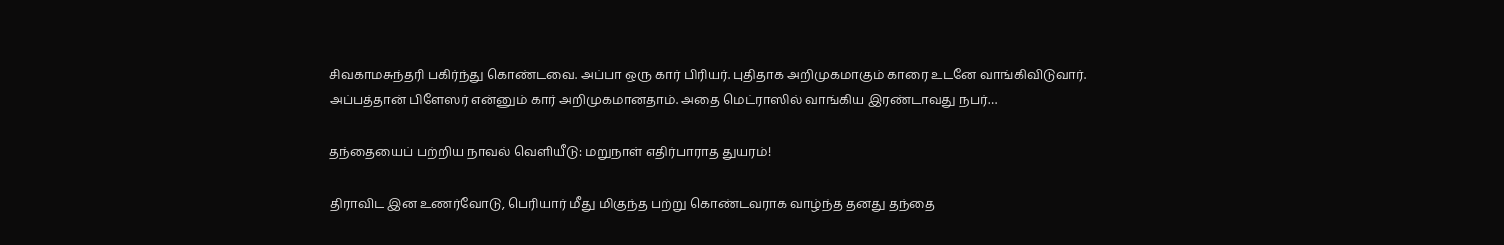சிவகாமசுந்தரி பகிர்ந்து கொண்டவை. அப்பா ஒரு கார் பிரியர். புதிதாக அறிமுகமாகும் காரை உடனே வாங்கிவிடுவார். அப்பத்தான் பிளேஸர் என்னும் கார் அறிமுகமானதாம். அதை மெட்ராஸில் வாங்கிய இரண்டாவது நபர்…

தந்தையைப் பற்றிய நாவல் வெளியீடு: மறுநாள் எதிர்பாராத துயரம்!

திராவிட இன உணர்வோடு, பெரியார் மீது மிகுந்த பற்று கொண்டவராக வாழ்ந்த தனது தந்தை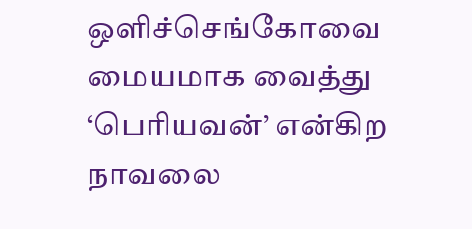ஒளிச்செங்கோவை மையமாக வைத்து ‘பெரியவன்’ என்கிற நாவலை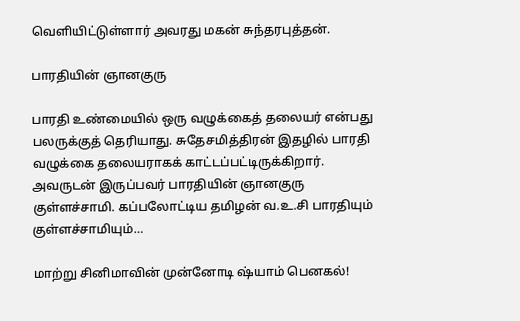வெளியிட்டுள்ளார் அவரது மகன் சுந்தரபுத்தன்.

பாரதியின் ஞானகுரு

பாரதி உண்மையில் ஒரு வழுக்கைத் தலையர் என்பது பலருக்குத் தெரியாது. சுதேசமித்திரன் இதழில் பாரதி வழுக்கை தலையராகக் காட்டப்பட்டிருக்கிறார். அவருடன் இருப்பவர் பாரதியின் ஞானகுரு குள்ளச்சாமி. கப்பலோட்டிய தமிழன் வ.உ.சி பாரதியும் குள்ளச்சாமியும்…

மாற்று சினிமாவின் முன்னோடி ஷ்யாம் பெனகல்!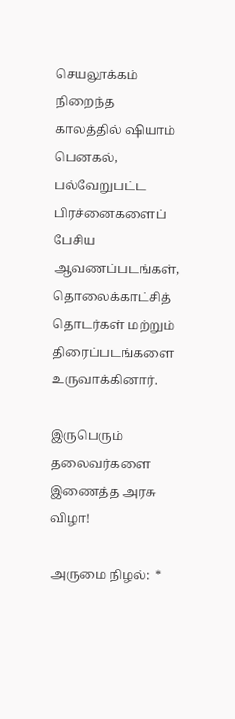செயலூக்கம் நிறைந்த காலத்தில் ஷியாம் பெனகல், பல்வேறுபட்ட பிரச்னைகளைப் பேசிய ஆவணப்படங்கள், தொலைக்காட்சித் தொடர்கள் மற்றும் திரைப்படங்களை உருவாக்கினார்.

இருபெரும் தலைவர்களை இணைத்த அரசு விழா!

அருமை நிழல்:  *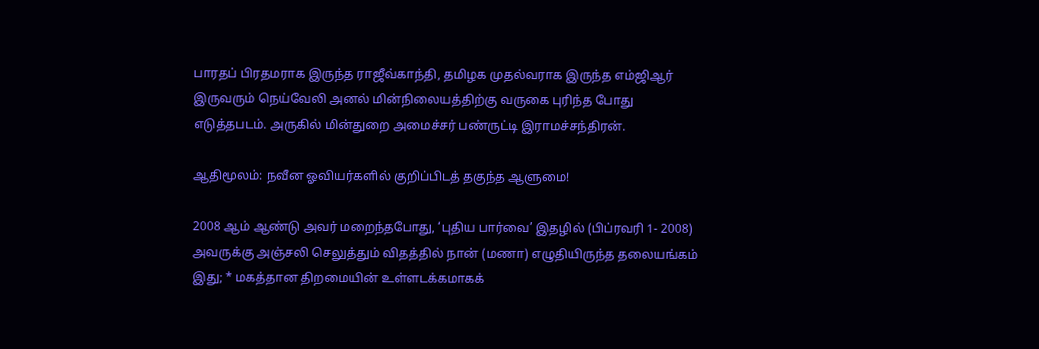பாரதப் பிரதமராக இருந்த ராஜீவ்காந்தி, தமிழக முதல்வராக இருந்த எம்ஜிஆர் இருவரும் நெய்வேலி அனல் மின்நிலையத்திற்கு வருகை புரிந்த போது எடுத்தபடம். அருகில் மின்துறை அமைச்சர் பண்ருட்டி இராமச்சந்திரன்.

ஆதிமூலம்: நவீன ஓவியர்களில் குறிப்பிடத் தகுந்த ஆளுமை!

2008 ஆம் ஆண்டு அவர் மறைந்தபோது, ‘புதிய பார்வை’ இதழில் (பிப்ரவரி 1- 2008) அவருக்கு அஞ்சலி செலுத்தும் விதத்தில் நான் (மணா) எழுதியிருந்த தலையங்கம் இது; * மகத்தான திறமையின் உள்ளடக்கமாகக்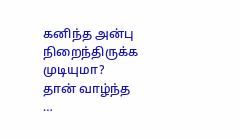கனிந்த அன்பு நிறைந்திருக்க முடியுமா? தான் வாழ்ந்த …